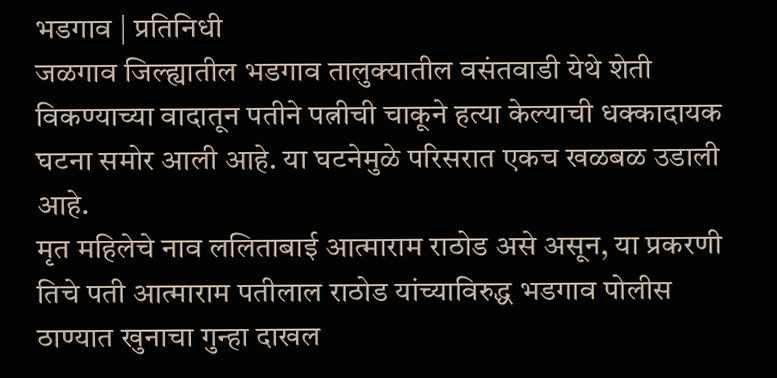भडगाव | प्रतिनिधी
जळगाव जिल्ह्यातील भडगाव तालुक्यातील वसंतवाडी येथे शेती विकण्याच्या वादातून पतीने पत्नीची चाकूने हत्या केल्याची धक्कादायक घटना समोर आली आहे. या घटनेमुळे परिसरात एकच खळबळ उडाली आहे.
मृत महिलेचे नाव ललिताबाई आत्माराम राठोड असे असून, या प्रकरणी तिचे पती आत्माराम पतीलाल राठोड यांच्याविरुद्ध भडगाव पोलीस ठाण्यात खुनाचा गुन्हा दाखल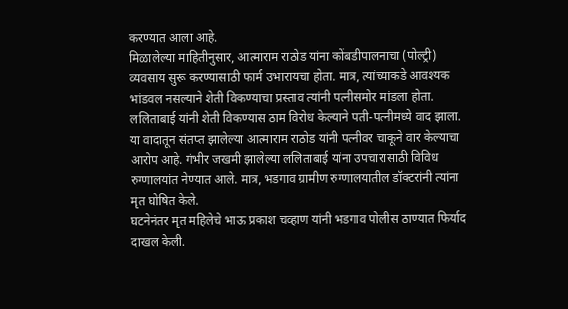करण्यात आला आहे.
मिळालेल्या माहितीनुसार, आत्माराम राठोड यांना कोंबडीपालनाचा (पोल्ट्री) व्यवसाय सुरू करण्यासाठी फार्म उभारायचा होता. मात्र, त्यांच्याकडे आवश्यक भांडवल नसल्याने शेती विकण्याचा प्रस्ताव त्यांनी पत्नीसमोर मांडला होता. ललिताबाई यांनी शेती विकण्यास ठाम विरोध केल्याने पती-पत्नीमध्ये वाद झाला.
या वादातून संतप्त झालेल्या आत्माराम राठोड यांनी पत्नीवर चाकूने वार केल्याचा आरोप आहे. गंभीर जखमी झालेल्या ललिताबाई यांना उपचारासाठी विविध रुग्णालयांत नेण्यात आले. मात्र, भडगाव ग्रामीण रुग्णालयातील डॉक्टरांनी त्यांना मृत घोषित केले.
घटनेनंतर मृत महिलेचे भाऊ प्रकाश चव्हाण यांनी भडगाव पोलीस ठाण्यात फिर्याद दाखल केली.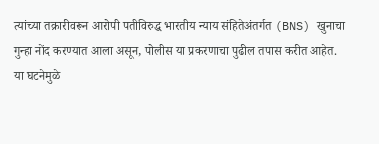त्यांच्या तक्रारीवरून आरोपी पतीविरुद्ध भारतीय न्याय संहितेअंतर्गत (BNS) खुनाचा गुन्हा नोंद करण्यात आला असून, पोलीस या प्रकरणाचा पुढील तपास करीत आहेत.
या घटनेमुळे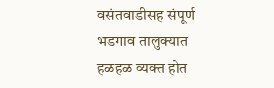वसंतवाडीसह संपूर्ण भडगाव तालुक्यात हळहळ व्यक्त होत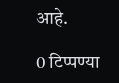आहे.

0 टिप्पण्या